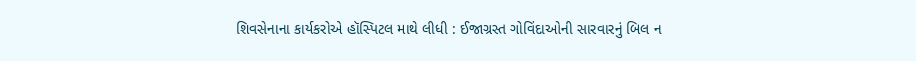શિવસેનાના કાર્યકરોએ હૉસ્પિટલ માથે લીધી : ઈજાગ્રસ્ત ગોવિંદાઓની સારવારનું બિલ ન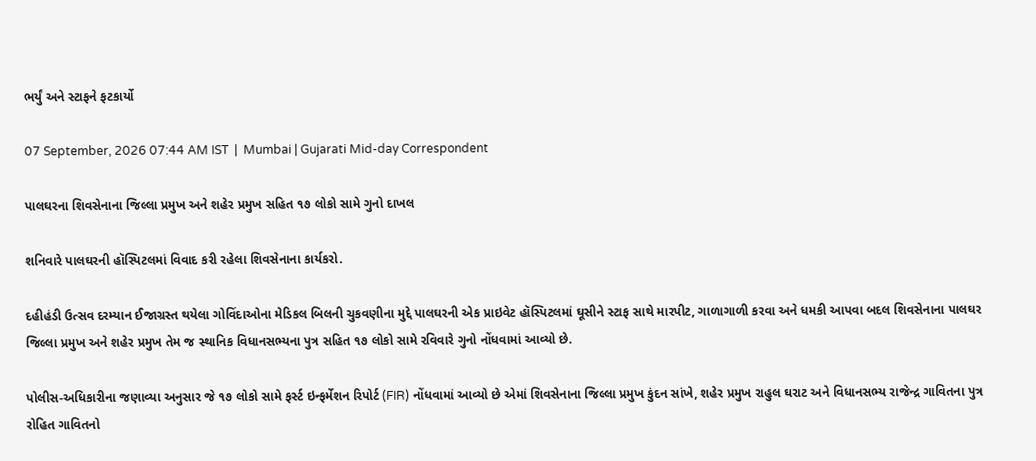ભર્યું અને સ્ટાફને ફટકાર્યો

07 September, 2026 07:44 AM IST  |  Mumbai | Gujarati Mid-day Correspondent

પાલઘરના શિવસેનાના જિલ્લા પ્રમુખ અને શહેર પ્રમુખ સહિત ૧૭ લોકો સામે ગુનો દાખલ

શનિવારે પાલઘરની હૉસ્પિટલમાં વિવાદ કરી રહેલા શિવસેનાના કાર્યકરો.

દહીહંડી ઉત્સવ દરમ્યાન ઈજાગ્રસ્ત થયેલા ગોવિંદાઓના મેડિકલ બિલની ચુકવણીના મુદ્દે પાલઘરની એક પ્રાઇવેટ હૉસ્પિટલમાં ઘૂસીને સ્ટાફ સાથે મારપીટ, ગાળાગાળી કરવા અને ધમકી આપવા બદલ શિવસેનાના પાલઘર જિલ્લા પ્રમુખ અને શહેર પ્રમુખ તેમ જ સ્થાનિક વિધાનસભ્યના પુત્ર સહિત ૧૭ લોકો સામે રવિવારે ગુનો નોંધવામાં આવ્યો છે.

પોલીસ-અધિકારીના જણાવ્યા અનુસાર જે ૧૭ લોકો સામે ફર્સ્ટ ઇન્ફર્મેશન રિપોર્ટ (FIR) નોંધવામાં આવ્યો છે એમાં શિવસેનાના જિલ્લા પ્રમુખ કુંદન સાંખે, શહેર પ્રમુખ રાહુલ ઘરાટ અને વિધાનસભ્ય રાજેન્દ્ર ગાવિતના પુત્ર રોહિત ગાવિતનો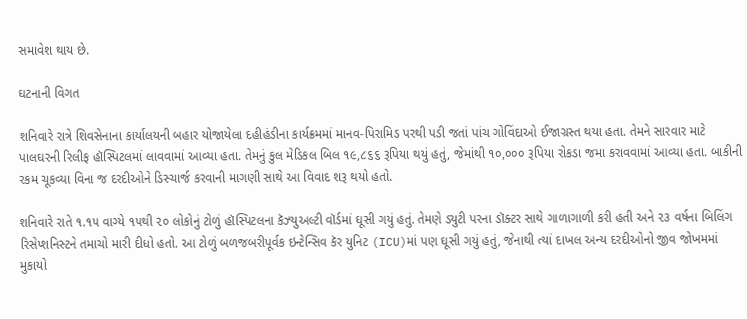સમાવેશ થાય છે.

ઘટનાની વિગત

શનિવારે રાત્રે શિવસેનાના કાર્યાલયની બહાર યોજાયેલા દહીહંડીના કાર્યક્રમમાં માનવ-પિરામિડ પરથી પડી જતાં પાંચ ગોવિંદાઓ ઈજાગ્રસ્ત થયા હતા. તેમને સારવાર માટે પાલઘરની રિલીફ હૉસ્પિટલમાં લાવવામાં આવ્યા હતા. તેમનું કુલ મેડિકલ બિલ ૧૯,૮૬૬ રૂપિયા થયું હતું, જેમાંથી ૧૦,૦૦૦ રૂપિયા રોકડા જમા કરાવવામાં આવ્યા હતા. બાકીની રકમ ચૂકવ્યા વિના જ દરદીઓને ડિસ્ચાર્જ કરવાની માગણી સાથે આ વિવાદ શરૂ થયો હતો.

શનિવારે રાતે ૧.૧૫ વાગ્યે ૧૫થી ૨૦ લોકોનું ટોળું હૉસ્પિટલના કૅઝ્યુઅલ્ટી વૉર્ડમાં ઘૂસી ગયું હતું. તેમણે ડ્યુટી પરના ડૉક્ટર સાથે ગાળાગાળી કરી હતી અને ૨૩ વર્ષના બિલિંગ રિસેપ્શનિસ્ટને તમાચો મારી દીધો હતો. આ ટોળું બળજબરીપૂર્વક ઇન્ટેન્સિવ કૅર યુનિટ (ICU)માં પણ ઘૂસી ગયું હતું, જેનાથી ત્યાં દાખલ અન્ય દરદીઓનો જીવ જોખમમાં મુકાયો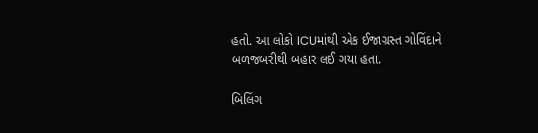હતો. આ લોકો ICUમાંથી એક ઈજાગ્રસ્ત ગોવિંદાને બળજબરીથી બહાર લઈ ગયા હતા.

બિલિંગ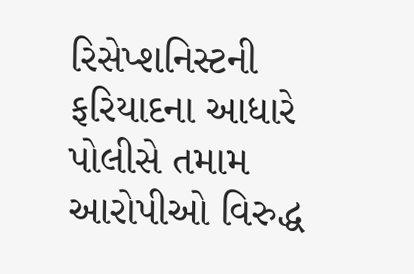રિસેપ્શનિસ્ટની ફરિયાદના આધારે પોલીસે તમામ આરોપીઓ વિરુદ્ધ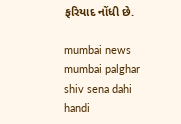ફરિયાદ નોંધી છે.

mumbai news mumbai palghar shiv sena dahi handi